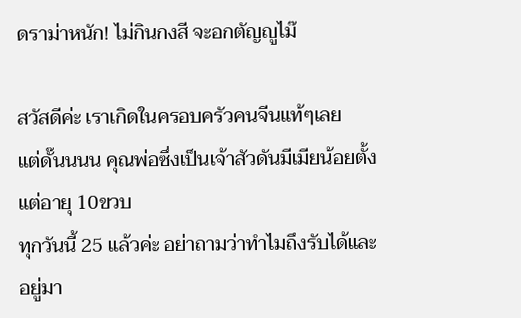ดราม่าหนัก! ไม่กินกงสี จะอกตัญญูไม๊

สวัสดีค่ะ เราเกิดในครอบครัวคนจีนแท้ๆเลย
แต่ดั๊นนนน คุณพ่อซึ่งเป็นเจ้าสัวดันมีเมียน้อยตั้งแต่อายุ 10ขวบ
ทุกวันนี้ 25 แล้วค่ะ อย่าถามว่าทำไมถึงรับได้และอยู่มา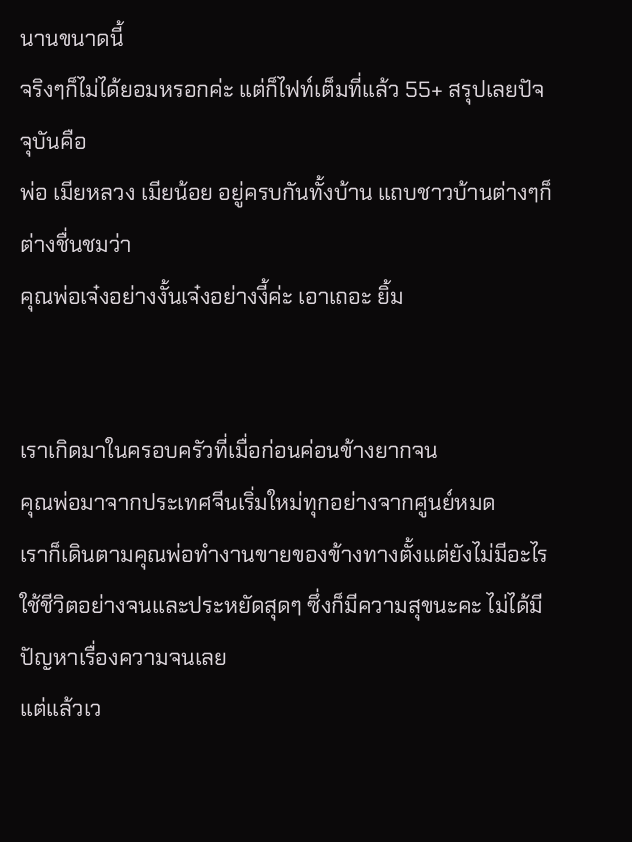นานขนาดนี้
จริงๆก็ไม่ได้ยอมหรอกค่ะ แต่ก็ไฟท์เต็มที่แล้ว 55+ สรุปเลยปัจจุบันคือ
พ่อ เมียหลวง เมียน้อย อยู่ครบกันทั้งบ้าน แถบชาวบ้านต่างๆก็ต่างชื่นชมว่า
คุณพ่อเจ๋งอย่างงั้นเจ๋งอย่างงี้ค่ะ เอาเถอะ ยิ้ม


เราเกิดมาในครอบครัวที่เมื่อก่อนค่อนข้างยากจน
คุณพ่อมาจากประเทศจีนเริ่มใหม่ทุกอย่างจากศูนย์หมด
เราก็เดินตามคุณพ่อทำงานขายของข้างทางตั้งแต่ยังไม่มีอะไร
ใช้ชีวิตอย่างจนและประหยัดสุดๆ ซึ่งก็มีความสุขนะคะ ไม่ได้มีปัญหาเรื่องความจนเลย
แต่แล้วเว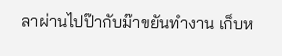ลาผ่านไปป๊ากับม๊าขยันทำงาน เก็บห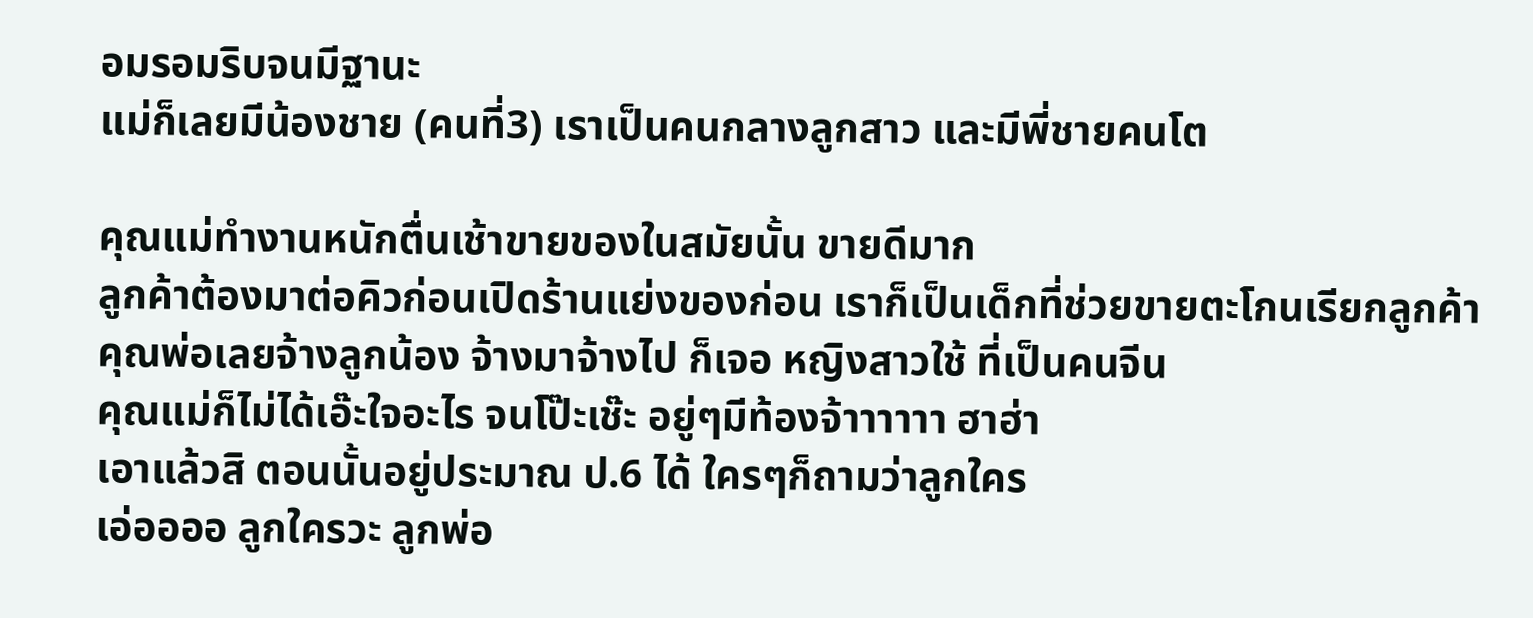อมรอมริบจนมีฐานะ
แม่ก็เลยมีน้องชาย (คนที่3) เราเป็นคนกลางลูกสาว และมีพี่ชายคนโต

คุณแม่ทำงานหนักตื่นเช้าขายของในสมัยนั้น ขายดีมาก
ลูกค้าต้องมาต่อคิวก่อนเปิดร้านแย่งของก่อน เราก็เป็นเด็กที่ช่วยขายตะโกนเรียกลูกค้า
คุณพ่อเลยจ้างลูกน้อง จ้างมาจ้างไป ก็เจอ หญิงสาวใช้ ที่เป็นคนจีน
คุณแม่ก็ไม่ได้เอ๊ะใจอะไร จนโป๊ะเช๊ะ อยู่ๆมีท้องจ้าาาาาา ฮาฮ่า
เอาแล้วสิ ตอนนั้นอยู่ประมาณ ป.6 ได้ ใครๆก็ถามว่าลูกใคร
เอ่ออออ ลูกใครวะ ลูกพ่อ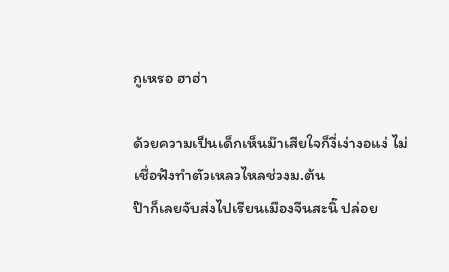กูเหรอ ฮาฮ่า

ด้วยความเป็นเด็กเห็นม๊าเสียใจก็งี่เง่างอแง่ ไม่เชื่อฟังทำตัวเหลวไหลช่วงม.ต้น
ป๊าก็เลยจับส่งไปเรียนเมืองจีนสะนิ๊ ปล่อย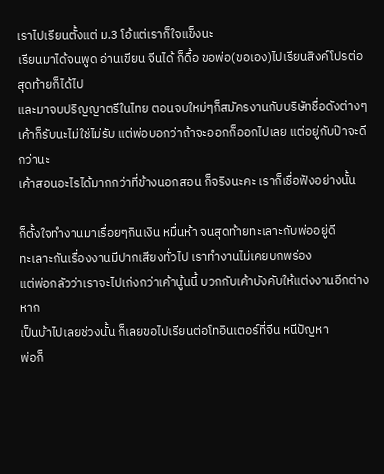เราไปเรียนตั้งแต่ ม.3 โอ้แต่เราก็ใจแข็งนะ
เรียนมาได้จนพูด อ่านเขียน จีนได้ ก็ดื้อ ขอพ่อ(ขอเอง)ไปเรียนสิงค์โปรต่อ สุดท้ายก็ได้ไป
และมาจบปริญญาตรีในไทย ตอนจบใหม่ๆก็สมัครงานกับบริษัทชื่อดังต่างๆ
เค้าก็รับนะไม่ใช่ไม่รับ แต่พ่อบอกว่าถ้าจะออกก็ออกไปเลย แต่อยู่กับป๊าจะดีกว่านะ
เค้าสอนอะไรได้มากกว่าที่ข้างนอกสอน ก็จริงนะคะ เราก็เชื่อฟังอย่างนั้น

ก็ตั้งใจทำงานมาเรื่อยๆกินเงิน หมื่นห้า จนสุดท้ายทะเลาะกับพ่ออยู่ดี
ทะเลาะกันเรื่องงานมีปากเสียงทั่วไป เราทำงานไม่เคยบกพร่อง
แต่พ่อกลัวว่าเราจะไปเก่งกว่าเค้านู้นนี้ บวกกับเค้าบังคับให้แต่งงานอีกต่างหาก
เป็นบ้าไปเลยช่วงนั้น ก็เลยขอไปเรียนต่อโทอินเตอร์ที่จีน หนีปัญหา
พ่อก็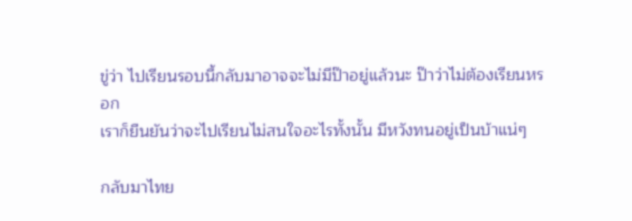ขู่ว่า ไปเรียนรอบนี้กลับมาอาจจะไม่มีป๊าอยู่แล้วนะ ป๊าว่าไม่ต้องเรียนหรอก
เราก็ยืนยันว่าจะไปเรียนไม่สนใจอะไรทั้งนั้น มีหวังทนอยู่เป็นบ้าแน่ๆ

กลับมาไทย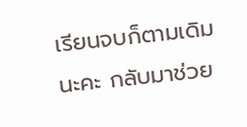เรียนจบก็ตามเดิมนะคะ กลับมาช่วย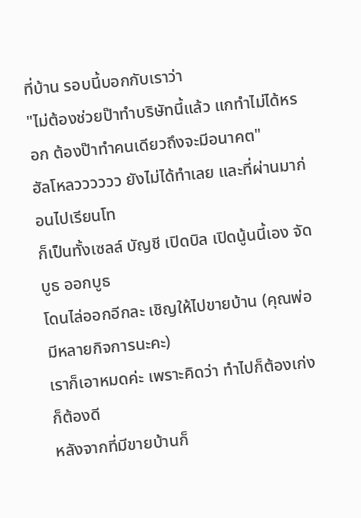ที่บ้าน รอบนี้บอกกับเราว่า
"ไม่ต้องช่วยป๊าทำบริษัทนี้แล้ว แกทำไม่ได้หรอก ต้องป๊าทำคนเดียวถึงจะมีอนาคต"
ฮัลโหลวววววว ยังไม่ได้ทำเลย และที่ผ่านมาก่อนไปเรียนโท
ก็เป็นทั้งเซลล์ บัญชี เปิดบิล เปิดนู้นนี้เอง จัดบูธ ออกบูธ
โดนไล่ออกอีกละ เชิญให้ไปขายบ้าน (คุณพ่อมีหลายกิจการนะคะ)
เราก็เอาหมดค่ะ เพราะคิดว่า ทำไปก็ต้องเก่งก็ต้องดี
หลังจากที่มีขายบ้านก็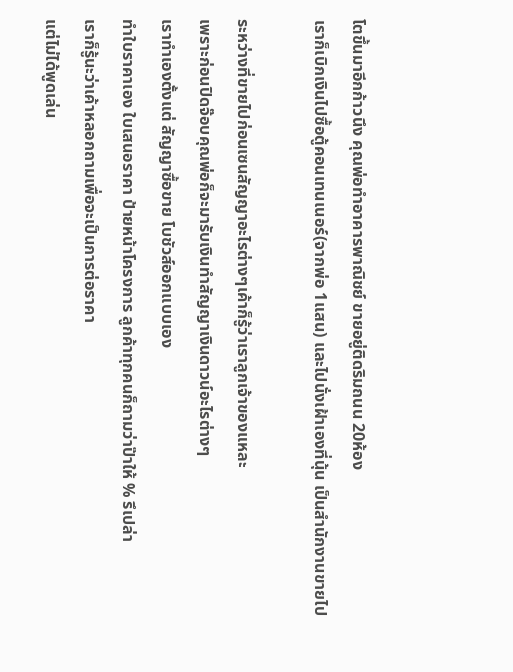โตขึ้นมาอีกก้าวนึง คุณพ่อทำอาคารพาณิชย์ ขายอยู่ติดริมถนน 20ห้อง
เราก็เบิกเงินไปซื้อตู้คอนเทนเนอร์(จากพ่อ 1แสน) และไปนั่งเฝ้าเองที่นุ้น เป็นสำนักงานขายไป

ระหว่างที่ขายไปก่อนเซนสัญญาอะไรต่างๆเค้าก็รู้ว่าเราลูกเจ้าของแหละ
เพราะก่อนปิดจ๊อบคุณพ่อก็จะมารับเงินทำสัญญาเงินดาวน์อะไรต่างๆ
เราทำเองตั้งแต่ สัญญาซื้อขาย โบชัวส์ออกแบบเอง
ทำใบราคาเอง ใบเสนอราคา ป้ายหน้าโครงการ ลูกค้าทุกคนก็ถามว่าป๊าให้ % รึเปล่า
เราก็รู้นะว่าเค้าหลอกถามเพื่อจะเป็นการต่อราคา
แต่ไม่ได้พูดเล่น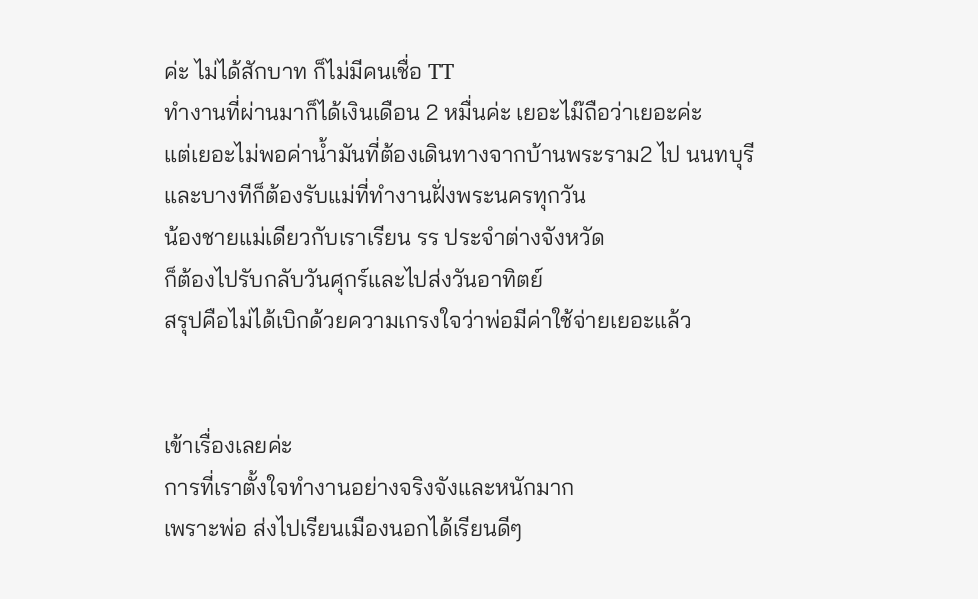ค่ะ ไม่ได้สักบาท ก็ไม่มีคนเชื่อ TT
ทำงานที่ผ่านมาก็ได้เงินเดือน 2 หมื่นค่ะ เยอะไม๊ถือว่าเยอะค่ะ
แต่เยอะไม่พอค่าน้ำมันที่ต้องเดินทางจากบ้านพระราม2 ไป นนทบุรี
และบางทีก็ต้องรับแม่ที่ทำงานฝั่งพระนครทุกวัน
น้องชายแม่เดียวกับเราเรียน รร ประจำต่างจังหวัด
ก็ต้องไปรับกลับวันศุกร์และไปส่งวันอาทิตย์
สรุปคือไม่ได้เบิกด้วยความเกรงใจว่าพ่อมีค่าใช้จ่ายเยอะแล้ว


เข้าเรื่องเลยค่ะ
การที่เราตั้งใจทำงานอย่างจริงจังและหนักมาก
เพราะพ่อ ส่งไปเรียนเมืองนอกได้เรียนดีๆ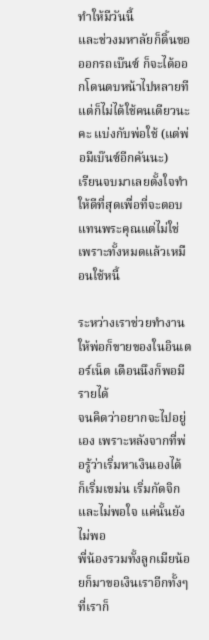ทำให้มีวันนี้
และช่วงมหาลัยก็ดิ้นขอออกรถเบ๊นซ์ ก็จะได้ออกโดนตบหน้าไปหลายที
แต่ก็ไม่ได้ใช้คนเดียวนะคะ แบ่งกับพ่อใช้ (แต่พ่อมีเบ๊นซ์อีกคันนะ)
เรียนจบมาเลยตั้งใจทำให้ดีที่สุดเพื่อที่จะตอบแทนพระคุณแต่ไม่ใช่
เพราะทั้งหมดแล้วเหมือนใช้หนี้

ระหว่างเราช่วยทำงานให้พ่อก็ขายของในอินเตอร์เน็ต เดือนนึงก็พอมีรายได้
จนคิดว่าอยากจะไปอยู่เอง เพราะหลังจากที่พ่อรู้ว่าเริ่มหาเงินเองได้
ก็เริ่มเขม่น เริ่มกัดจิกและไม่พอใจ แค่นั้นยังไม่พอ
พี่น้องรวมทั้งลูกเมียน้อยก็มาขอเงินเราอีกทั้งๆที่เราก็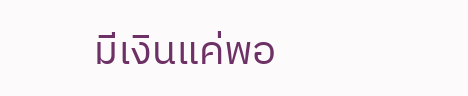มีเงินแค่พอ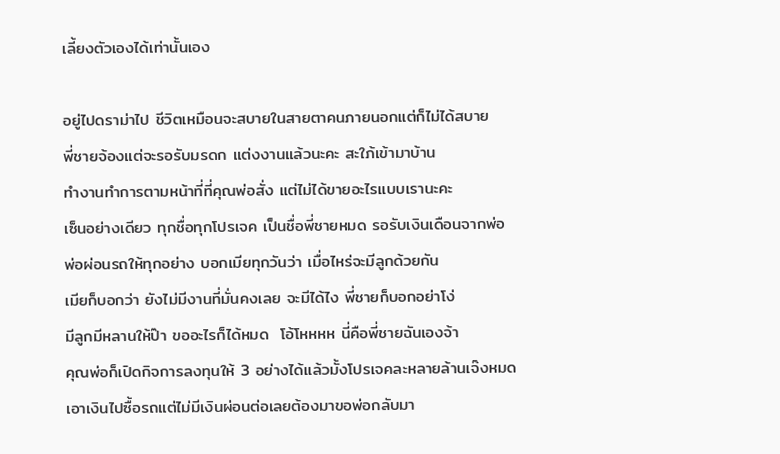เลี้ยงตัวเองได้เท่านั้นเอง

อยู่ไปดราม่าไป ชีวิตเหมือนจะสบายในสายตาคนภายนอกแต่ก็ไม่ได้สบาย
พี่ชายจ้องแต่จะรอรับมรดก แต่งงานแล้วนะคะ สะใภ้เข้ามาบ้าน
ทำงานทำการตามหน้าที่ที่คุณพ่อสั่ง แต่ไม่ได้ขายอะไรแบบเรานะคะ
เซ็นอย่างเดียว ทุกชื่อทุกโปรเจค เป็นชื่อพี่ชายหมด รอรับเงินเดือนจากพ่อ
พ่อผ่อนรถให้ทุกอย่าง บอกเมียทุกวันว่า เมื่อไหร่จะมีลูกด้วยกัน
เมียก็บอกว่า ยังไม่มีงานที่มั่นคงเลย จะมีได้ไง พี่ชายก็บอกอย่าโง่
มีลูกมีหลานให้ป๊า ขออะไรก็ได้หมด  โอ้โหหหห นี่คือพี่ชายฉันเองจ้า
คุณพ่อก็เปิดกิจการลงทุนให้ 3 อย่างได้แล้วมั้งโปรเจคละหลายล้านเจ๊งหมด
เอาเงินไปซื้อรถแต่ไม่มีเงินผ่อนต่อเลยต้องมาขอพ่อกลับมา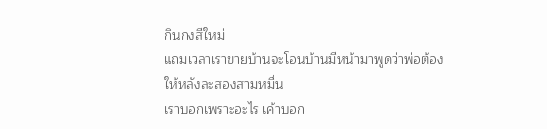กินกงสีใหม่
แถมเวลาเราขายบ้านจะโอนบ้านมีหน้ามาพูดว่าพ่อต้องให้หลังละสองสามหมื่น
เราบอกเพราะอะไร เค้าบอก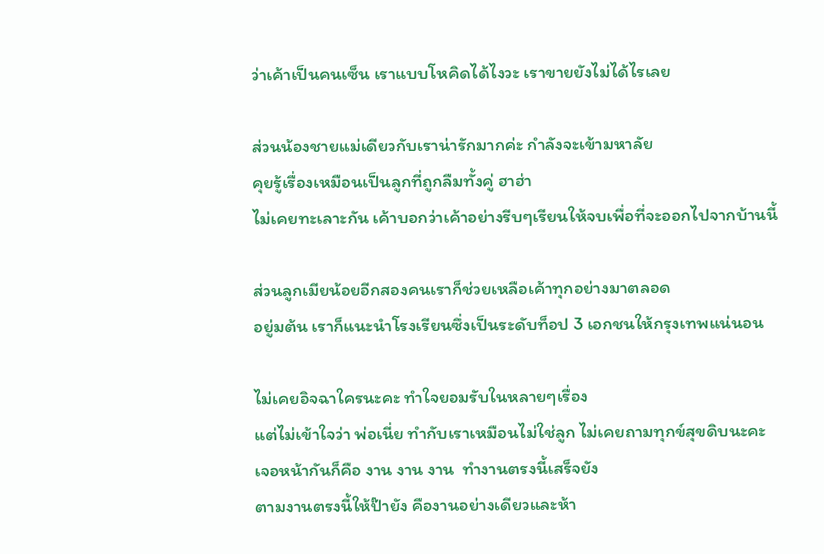ว่าเค้าเป็นคนเซ็น เราแบบโหคิดได้ไงวะ เราขายยังไม่ได้ไรเลย

ส่วนน้องชายแม่เดียวกับเราน่ารักมากค่ะ กำลังจะเข้ามหาลัย
คุยรู้เรื่องเหมือนเป็นลูกที่ถูกลืมทั้งคู่ ฮาฮ่า
ไม่เคยทะเลาะกัน เค้าบอกว่าเค้าอย่างรีบๆเรียนให้จบเพื่อที่จะออกไปจากบ้านนี้

ส่วนลูกเมียน้อยอีกสองคนเราก็ช่วยเหลือเค้าทุกอย่างมาตลอด
อยู่มต้น เราก็แนะนำโรงเรียนซึ่งเป็นระดับท็อป 3 เอกชนให้กรุงเทพแน่นอน

ไม่เคยอิจฉาใครนะคะ ทำใจยอมรับในหลายๆเรื่อง
แต่ไม่เข้าใจว่า พ่อเนี่ย ทำกับเราเหมือนไม่ใช่ลูก ไม่เคยถามทุกข์สุขดิบนะคะ
เจอหน้ากันก็คือ งาน งาน งาน  ทำงานตรงนี้เสร็จยัง
ตามงานตรงนี้ให้ป๊ายัง คืองานอย่างเดียวและห้า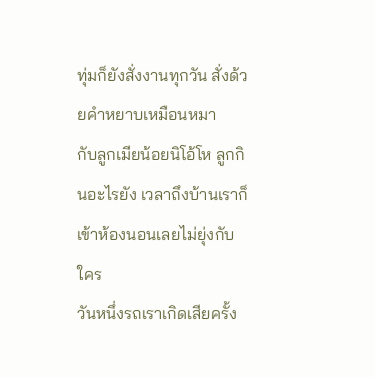ทุ่มก็ยังสั่งงานทุกวัน สั่งด้วยคำหยาบเหมือนหมา
กับลูกเมียน้อยนิโอ้โห ลูกกินอะไรยัง เวลาถึงบ้านเราก็เข้าห้องนอนเลยไม่ยุ่งกับใคร
วันหนึ่งรถเราเกิดเสียครั้ง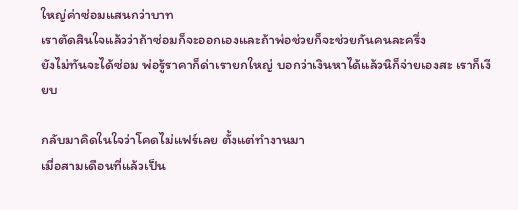ใหญ่ค่าซ่อมแสนกว่าบาท
เราตัดสินใจแล้วว่าถ้าซ่อมก็จะออกเองและถ้าพ่อช่วยก็จะช่วยกันคนละครึ่ง
ยังไม่ทันจะได้ซ่อม พ่อรู้ราคาก็ด่าเรายกใหญ่ บอกว่าเงินหาได้แล้วนิก็จ่ายเองสะ เราก็เงียบ

กลับมาคิดในใจว่าโคดไม่แฟร์เลย ตั้งแต่ทำงานมา
เมื่อสามเดือนที่แล้วเป็น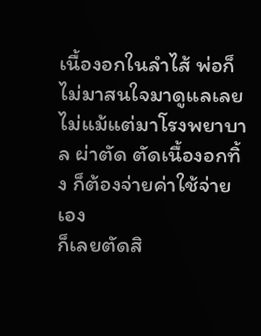เนื้องอกในลำไส้ พ่อก็ไม่มาสนใจมาดูแลเลย
ไม่แม้แต่มาโรงพยาบาล ผ่าตัด ตัดเนื้องอกทิ้ง ก็ต้องจ่ายค่าใช้จ่ายเอง
ก็เลยตัดสิ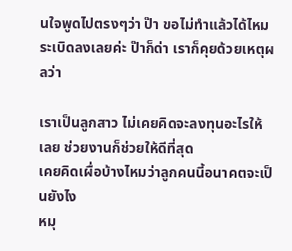นใจพูดไปตรงๆว่า ป๊า ขอไม่ทำแล้วได้ไหม
ระเบิดลงเลยค่ะ ป๊าก็ด่า เราก็คุยด้วยเหตุผลว่า

เราเป็นลูกสาว ไม่เคยคิดจะลงทุนอะไรให้เลย ช่วยงานก็ช่วยให้ดีที่สุด
เคยคิดเผื่อบ้างไหมว่าลูกคนนี้อนาคตจะเป็นยังไง
หมุ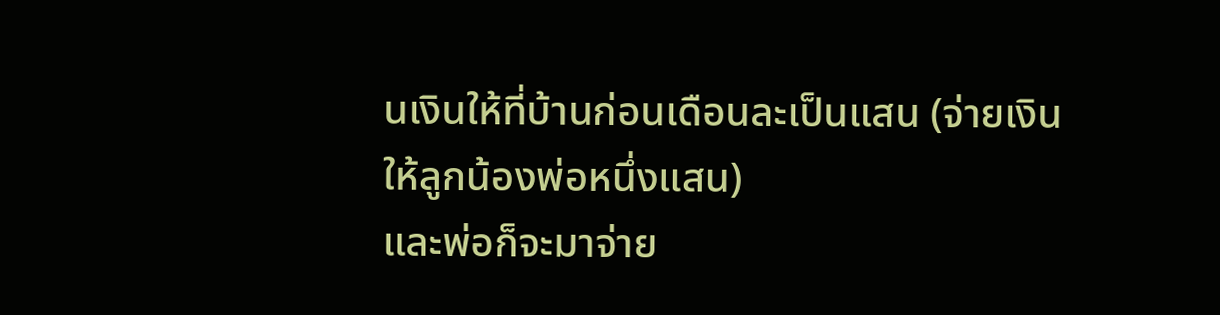นเงินให้ที่บ้านก่อนเดือนละเป็นแสน (จ่ายเงินให้ลูกน้องพ่อหนึ่งแสน)
และพ่อก็จะมาจ่าย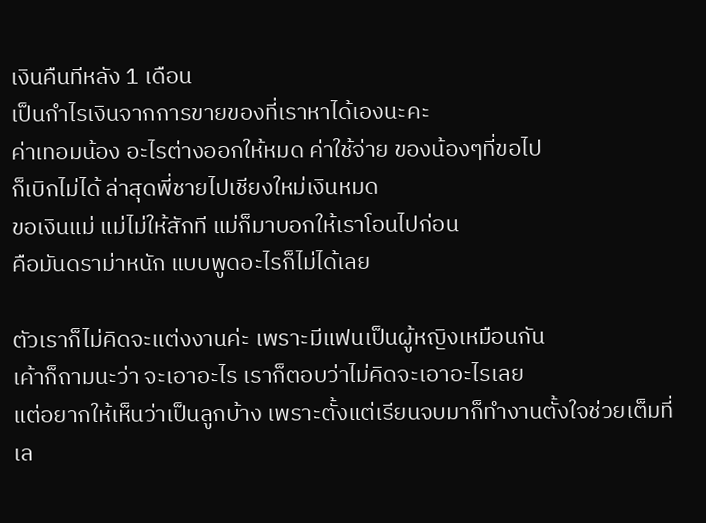เงินคืนทีหลัง 1 เดือน
เป็นกำไรเงินจากการขายของที่เราหาได้เองนะคะ
ค่าเทอมน้อง อะไรต่างออกให้หมด ค่าใช้จ่าย ของน้องๆที่ขอไป
ก็เบิกไม่ได้ ล่าสุดพี่ชายไปเชียงใหม่เงินหมด
ขอเงินแม่ แม่ไม่ให้สักที แม่ก็มาบอกให้เราโอนไปก่อน
คือมันดราม่าหนัก แบบพูดอะไรก็ไม่ได้เลย

ตัวเราก็ไม่คิดจะแต่งงานค่ะ เพราะมีแฟนเป็นผู้หญิงเหมือนกัน
เค้าก็ถามนะว่า จะเอาอะไร เราก็ตอบว่าไม่คิดจะเอาอะไรเลย
แต่อยากให้เห็นว่าเป็นลูกบ้าง เพราะตั้งแต่เรียนจบมาก็ทำงานตั้งใจช่วยเต็มที่
เล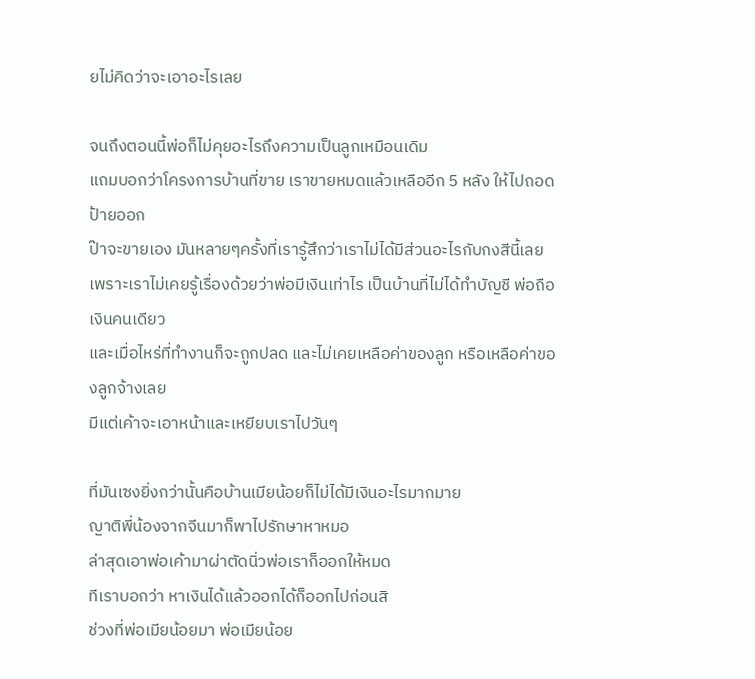ยไม่คิดว่าจะเอาอะไรเลย

จนถึงตอนนี้พ่อก็ไม่คุยอะไรถึงความเป็นลูกเหมือนเดิม
แถมบอกว่าโครงการบ้านที่ขาย เราขายหมดแล้วเหลืออีก 5 หลัง ให้ไปถอดป้ายออก
ป๊าจะขายเอง มันหลายๆครั้งที่เรารู้สึกว่าเราไม่ได้มีส่วนอะไรกับกงสีนี้เลย
เพราะเราไม่เคยรู้เรื่องด้วยว่าพ่อมีเงินเท่าไร เป็นบ้านที่ไม่ได้ทำบัญชี พ่อถือเงินคนเดียว
และเมื่อไหร่ที่ทำงานก็จะถูกปลด และไม่เคยเหลือค่าของลูก หรือเหลือค่าของลูกจ้างเลย
มีแต่เค้าจะเอาหน้าและเหยียบเราไปวันๆ

ที่มันเซงยิ่งกว่านั้นคือบ้านเมียน้อยก็ไม่ได้มีเงินอะไรมากมาย
ญาติพี่น้องจากจีนมาก็พาไปรักษาหาหมอ
ล่าสุดเอาพ่อเค้ามาผ่าตัดนิ่วพ่อเราก็ออกให้หมด
ทีเราบอกว่า หาเงินได้แล้วออกได้ก็ออกไปก่อนสิ
ช่วงที่พ่อเมียน้อยมา พ่อเมียน้อย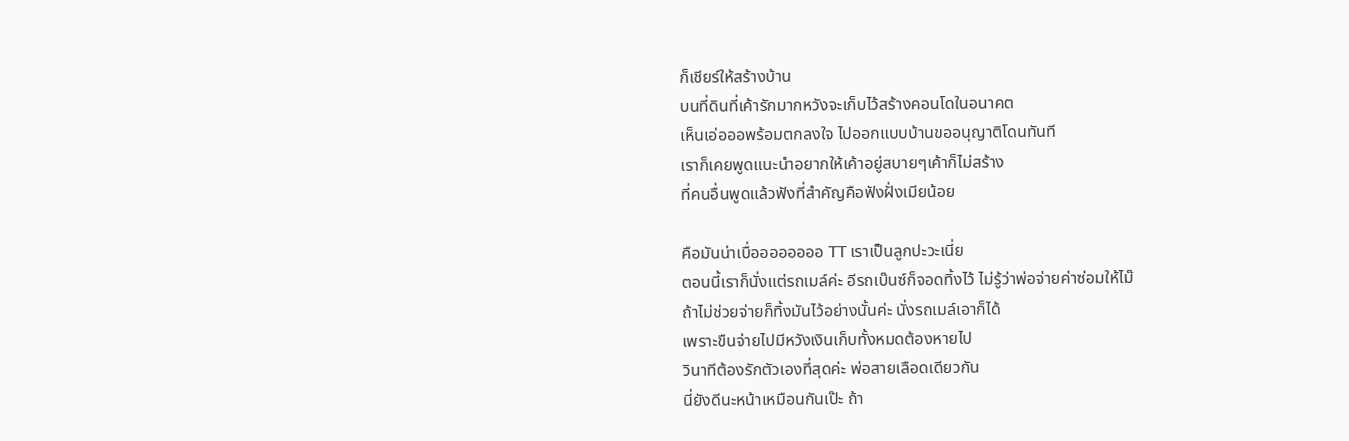ก็เชียร์ให้สร้างบ้าน
บนที่ดินที่เค้ารักมากหวังจะเก็บไว้สร้างคอนโดในอนาคต
เห็นเอ่อออพร้อมตกลงใจ ไปออกแบบบ้านขออนุญาติโดนทันที
เราก็เคยพูดแนะนำอยากให้เค้าอยู่สบายๆเค้าก็ไม่สร้าง
ที่คนอื่นพูดแล้วฟังที่สำคัญคือฟังฝั่งเมียน้อย

คือมันน่าเบื่ออออออออ TT เราเป็นลูกปะวะเนี่ย
ตอนนี้เราก็นั่งแต่รถเมล์ค่ะ อีรถเบ๊นซ์ก็จอดทิ้งไว้ ไม่รู้ว่าพ่อจ่ายค่าซ่อมให้ไม๊
ถ้าไม่ช่วยจ่ายก็ทิ้งมันไว้อย่างนั้นค่ะ นั่งรถเมล์เอาก็ได้
เพราะขืนจ่ายไปมีหวังเงินเก็บทั้งหมดต้องหายไป
วินาทีต้องรักตัวเองที่สุดค่ะ พ่อสายเลือดเดียวกัน
นี่ยังดีนะหน้าเหมือนกันเป๊ะ ถ้า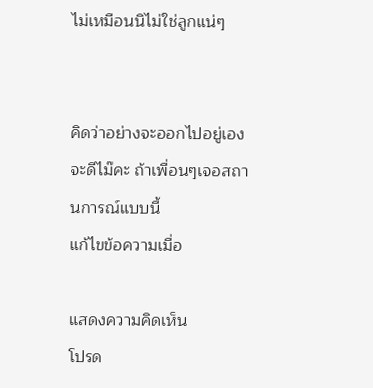ไม่เหมือนนิไม่ใช่ลูกแน่ๆ


คิดว่าอย่างจะออกไปอยู่เองจะดีไม๊คะ ถ้าเพื่อนๆเจอสถานการณ์แบบนี้
แก้ไขข้อความเมื่อ

แสดงความคิดเห็น
โปรด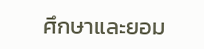ศึกษาและยอม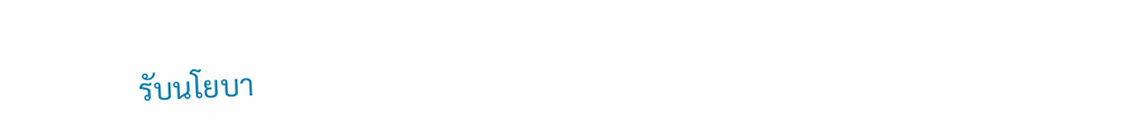รับนโยบา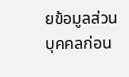ยข้อมูลส่วนบุคคลก่อน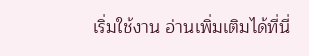เริ่มใช้งาน อ่านเพิ่มเติมได้ที่นี่